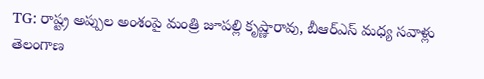TG: రాష్ట్ర అప్పుల అంశంపై మంత్రి జూపల్లి కృష్ణారావు, బీఆర్ఎస్ మధ్య సవాళ్లు తెలంగాణ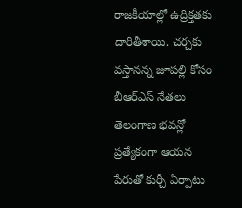రాజకీయాల్లో ఉద్రిక్తతకు దారితీశాయి. చర్చకు వస్తానన్న జూపల్లి కోసం బీఆర్ఎస్ నేతలు తెలంగాణ భవన్లో ప్రత్యేకంగా ఆయన పేరుతో కుర్చీ ఏర్పాటు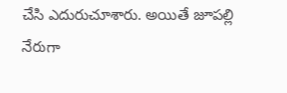చేసి ఎదురుచూశారు. అయితే జూపల్లి నేరుగా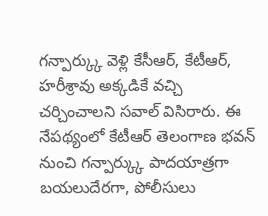గన్పార్క్కు వెళ్లి కేసీఆర్, కేటీఆర్, హరీశ్రావు అక్కడికే వచ్చి చర్చించాలని సవాల్ విసిరారు. ఈ నేపథ్యంలో కేటీఆర్ తెలంగాణ భవన్ నుంచి గన్పార్క్కు పాదయాత్రగా బయలుదేరగా, పోలీసులు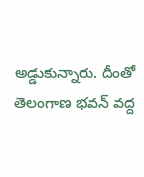అడ్డుకున్నారు. దీంతో తెలంగాణ భవన్ వద్ద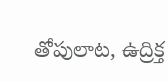తోపులాట, ఉద్రిక్త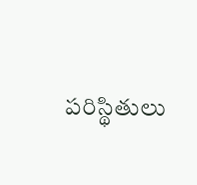పరిస్థితులు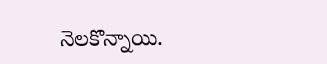నెలకొన్నాయి.